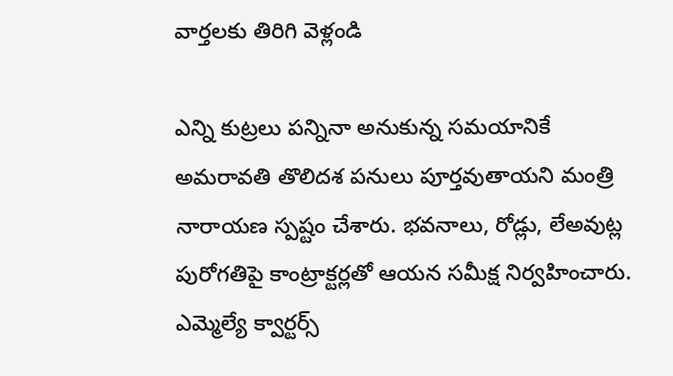వార్తలకు తిరిగి వెళ్లండి

ఎన్ని కుట్రలు పన్నినా అనుకున్న సమయానికే అమరావతి తొలిదశ పనులు పూర్తవుతాయని మంత్రి నారాయణ స్పష్టం చేశారు. భవనాలు, రోడ్లు, లేఅవుట్ల పురోగతిపై కాంట్రాక్టర్లతో ఆయన సమీక్ష నిర్వహించారు.
ఎమ్మెల్యే క్వార్టర్స్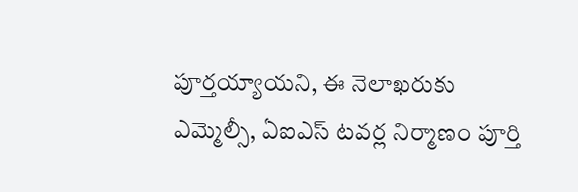పూర్తయ్యాయని, ఈ నెలాఖరుకు ఎమ్మెల్సీ, ఏఐఎస్ టవర్ల నిర్మాణం పూర్తి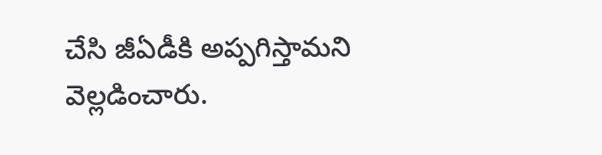చేసి జీఏడీకి అప్పగిస్తామని వెల్లడించారు.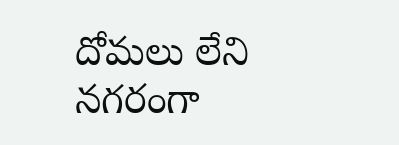దోమలు లేని నగరంగా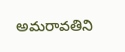అమరావతిని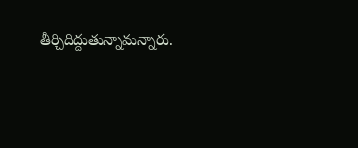తీర్చిదిద్దుతున్నామన్నారు.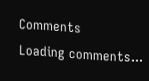Comments
Loading comments...